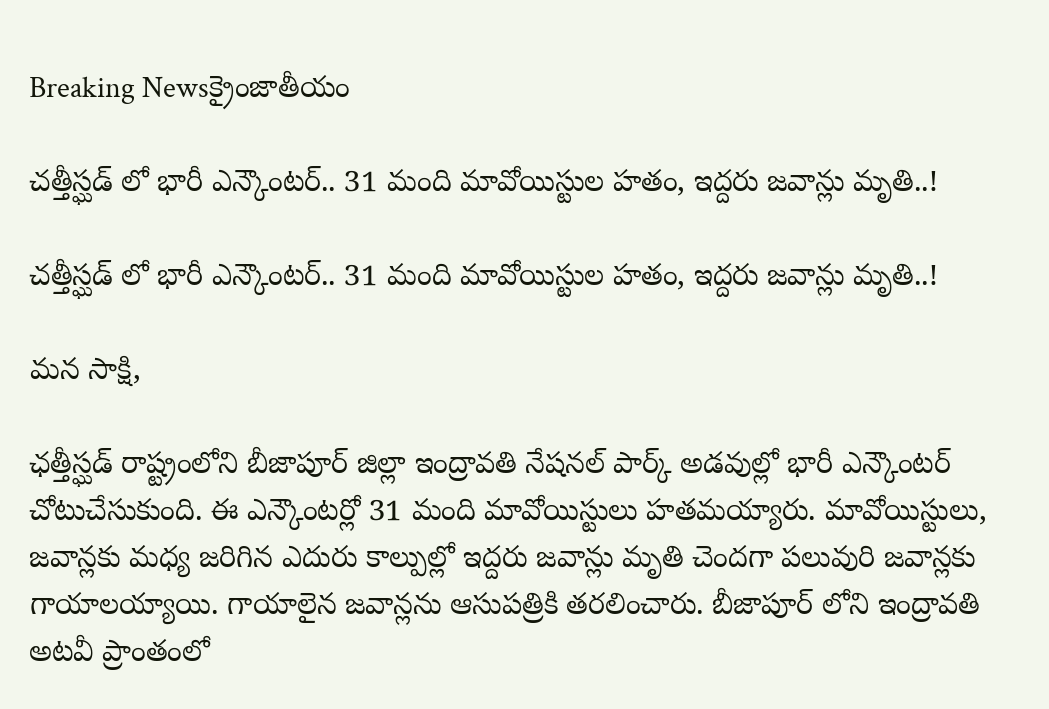Breaking Newsక్రైంజాతీయం

చత్తీస్ఘడ్ లో భారీ ఎన్కౌంటర్.. 31 మంది మావోయిస్టుల హతం, ఇద్దరు జవాన్లు మృతి..!

చత్తీస్ఘడ్ లో భారీ ఎన్కౌంటర్.. 31 మంది మావోయిస్టుల హతం, ఇద్దరు జవాన్లు మృతి..!

మన సాక్షి,

ఛత్తీస్ఘడ్ రాష్ట్రంలోని బీజాపూర్ జిల్లా ఇంద్రావతి నేషనల్ పార్క్ అడవుల్లో భారీ ఎన్కౌంటర్ చోటుచేసుకుంది. ఈ ఎన్కౌంటర్లో 31 మంది మావోయిస్టులు హతమయ్యారు. మావోయిస్టులు, జవాన్లకు మధ్య జరిగిన ఎదురు కాల్పుల్లో ఇద్దరు జవాన్లు మృతి చెందగా పలువురి జవాన్లకు గాయాలయ్యాయి. గాయాలైన జవాన్లను ఆసుపత్రికి తరలించారు. బీజాపూర్ లోని ఇంద్రావతి అటవీ ప్రాంతంలో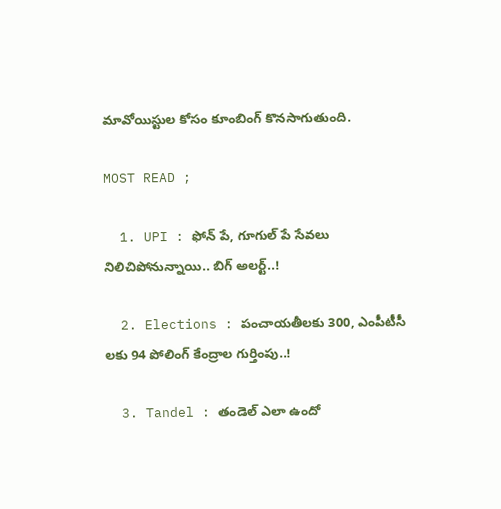మావోయిస్టుల కోసం కూంబింగ్ కొనసాగుతుంది.

MOST READ ;

  1. UPI : ఫోన్ పే, గూగుల్ పే సేవలు నిలిచిపోనున్నాయి.. బిగ్ అలర్ట్..!

  2. Elections : పంచాయతీలకు 300, ఎంపీటీసీ లకు 94 పోలింగ్ కేంద్రాల గుర్తింపు..!

  3. Tandel : తండెల్ ఎలా ఉందో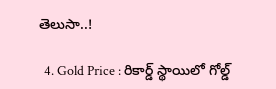తెలుసా..!

  4. Gold Price : రికార్డ్ స్థాయిలో గోల్డ్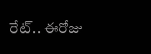రేట్.. ఈరోజు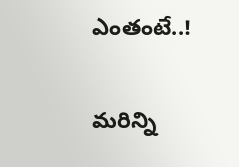ఎంతంటే..!

మరిన్ని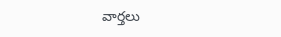వార్తలు